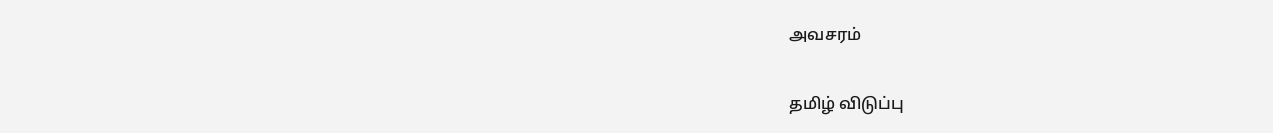அவசரம்

தமிழ் விடுப்பு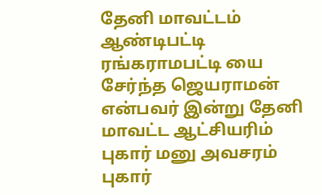தேனி மாவட்டம் ஆண்டிபட்டி ரங்கராமபட்டி யை சேர்ந்த ஜெயராமன் என்பவர் இன்று தேனி மாவட்ட ஆட்சியரிம் புகார் மனு அவசரம் புகார்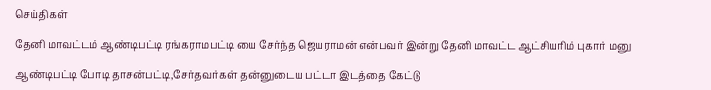செய்திகள்

தேனி மாவட்டம் ஆண்டிபட்டி ரங்கராமபட்டி யை சேர்ந்த ஜெயராமன் என்பவர் இன்று தேனி மாவட்ட ஆட்சியரிம் புகார் மனு

ஆண்டிபட்டி போடி தாசன்பட்டி,சேர்தவர்கள் தன்னுடைய பட்டா இடத்தை கேட்டு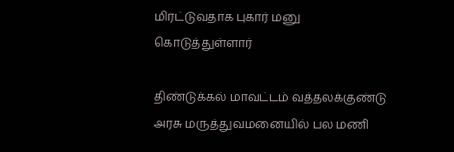மிரட்டுவதாக புகார் மனு கொடுத்துள்ளார்

திண்டுக்கல் மாவட்டம் வத்தலக்குண்டு அரசு மருத்துவமனையில் பல மணி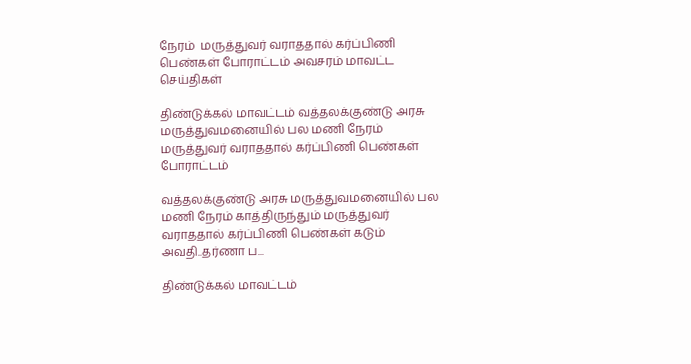நேரம்  மருத்துவர் வராததால் கர்ப்பிணி பெண்கள் போராட்டம் அவசரம் மாவட்ட செய்திகள்

திண்டுக்கல் மாவட்டம் வத்தலக்குண்டு அரசு மருத்துவமனையில் பல மணி நேரம் மருத்துவர் வராததால் கர்ப்பிணி பெண்கள் போராட்டம்

வத்தலக்குண்டு அரசு மருத்துவமனையில் பல மணி நேரம் காத்திருந்தும் மருத்துவர் வராததால் கர்ப்பிணி பெண்கள் கடும் அவதி..தர்ணா ப...

திண்டுக்கல் மாவட்டம்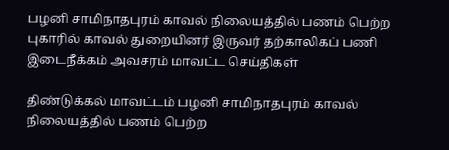பழனி சாமிநாதபுரம் காவல் நிலையத்தில் பணம் பெற்ற புகாரில் காவல் துறையினர் இருவர் தற்காலிகப் பணி இடைநீக்கம் அவசரம் மாவட்ட செய்திகள்

திண்டுக்கல் மாவட்டம் பழனி சாமிநாதபுரம் காவல் நிலையத்தில் பணம் பெற்ற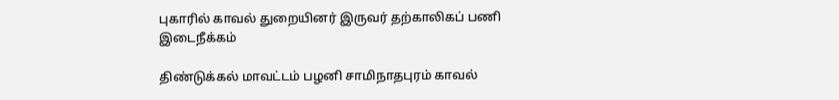புகாரில் காவல் துறையினர் இருவர் தற்காலிகப் பணி இடைநீக்கம்

திண்டுக்கல் மாவட்டம் பழனி சாமிநாதபுரம் காவல்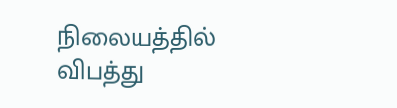நிலையத்தில் விபத்து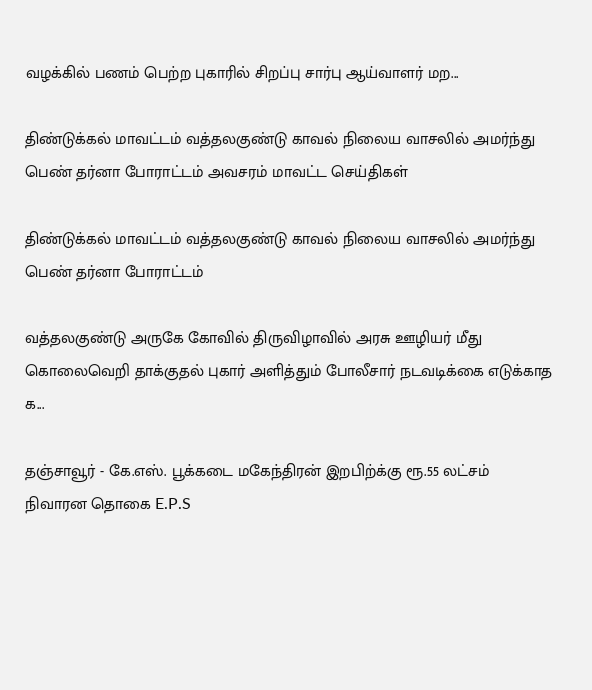வழக்கில் பணம் பெற்ற புகாரில் சிறப்பு சார்பு ஆய்வாளர் மற...

திண்டுக்கல் மாவட்டம் வத்தலகுண்டு காவல் நிலைய வாசலில் அமர்ந்து பெண் தர்னா போராட்டம் அவசரம் மாவட்ட செய்திகள்

திண்டுக்கல் மாவட்டம் வத்தலகுண்டு காவல் நிலைய வாசலில் அமர்ந்து பெண் தர்னா போராட்டம்

வத்தலகுண்டு அருகே கோவில் திருவிழாவில் அரசு ஊழியர் மீது கொலைவெறி தாக்குதல் புகார் அளித்தும் போலீசார் நடவடிக்கை எடுக்காத க...

தஞ்சாவூர் - கே.எஸ். பூக்கடை மகேந்திரன் இறபிற்க்கு ரூ.55 லட்சம் நிவாரன தொகை E.P.S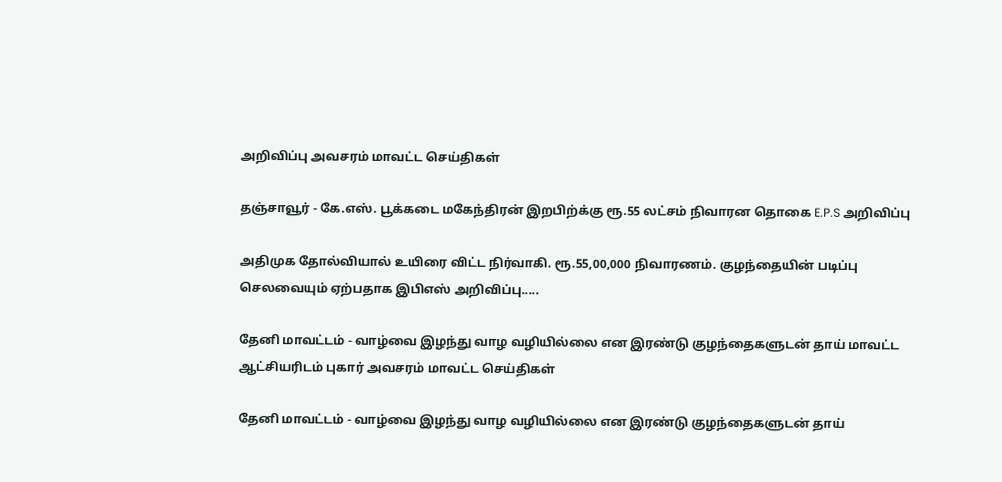அறிவிப்பு அவசரம் மாவட்ட செய்திகள்

தஞ்சாவூர் - கே.எஸ். பூக்கடை மகேந்திரன் இறபிற்க்கு ரூ.55 லட்சம் நிவாரன தொகை E.P.S அறிவிப்பு

அதிமுக தோல்வியால் உயிரை விட்ட நிர்வாகி. ரூ‌.55,00,000 நிவாரணம். குழந்தையின் படிப்பு செலவையும் ஏற்பதாக இபிஎஸ் அறிவிப்பு.....

தேனி மாவட்டம் - வாழ்வை இழந்து வாழ வழியில்லை என இரண்டு குழந்தைகளுடன் தாய் மாவட்ட ஆட்சியரிடம் புகார் அவசரம் மாவட்ட செய்திகள்

தேனி மாவட்டம் - வாழ்வை இழந்து வாழ வழியில்லை என இரண்டு குழந்தைகளுடன் தாய்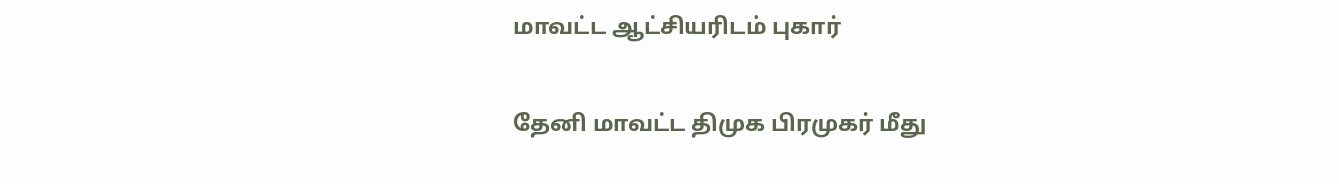மாவட்ட ஆட்சியரிடம் புகார்

தேனி மாவட்ட திமுக பிரமுகர் மீது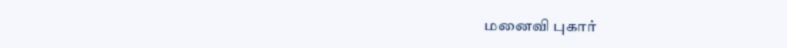மனைவி புகார்